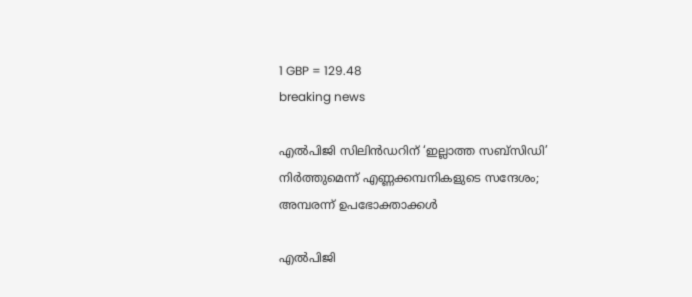1 GBP = 129.48
breaking news

എല്‍പിജി സിലിന്‍ഡറിന് ‘ഇല്ലാത്ത സബ്‌സിഡി’ നിര്‍ത്തുമെന്ന് എണ്ണക്കമ്പനികളുടെ സന്ദേശം; അമ്പരന്ന് ഉപഭോക്താക്കള്‍

എല്‍പിജി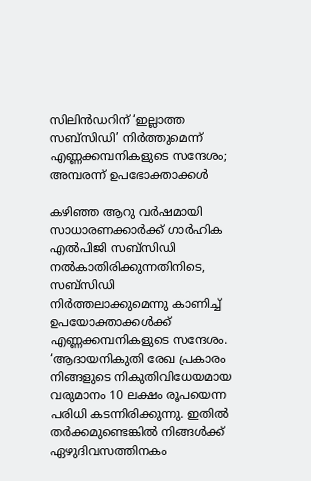സിലിന്‍ഡറിന് ‘ഇല്ലാത്ത സബ്‌സിഡി’ നിര്‍ത്തുമെന്ന് എണ്ണക്കമ്പനികളുടെ സന്ദേശം; അമ്പരന്ന് ഉപഭോക്താക്കള്‍

കഴിഞ്ഞ ആറു വര്‍ഷമായി സാധാരണക്കാര്‍ക്ക് ഗാര്‍ഹിക എല്‍പിജി സബ്‌സിഡി നല്‍കാതിരിക്കുന്നതിനിടെ, സബ്‌സിഡി നിര്‍ത്തലാക്കുമെന്നു കാണിച്ച് ഉപയോക്താക്കള്‍ക്ക് എണ്ണക്കമ്പനികളുടെ സന്ദേശം. ‘ആദായനികുതി രേഖ പ്രകാരം നിങ്ങളുടെ നികുതിവിധേയമായ വരുമാനം 10 ലക്ഷം രൂപയെന്ന പരിധി കടന്നിരിക്കുന്നു. ഇതില്‍ തര്‍ക്കമുണ്ടെങ്കില്‍ നിങ്ങള്‍ക്ക് ഏഴുദിവസത്തിനകം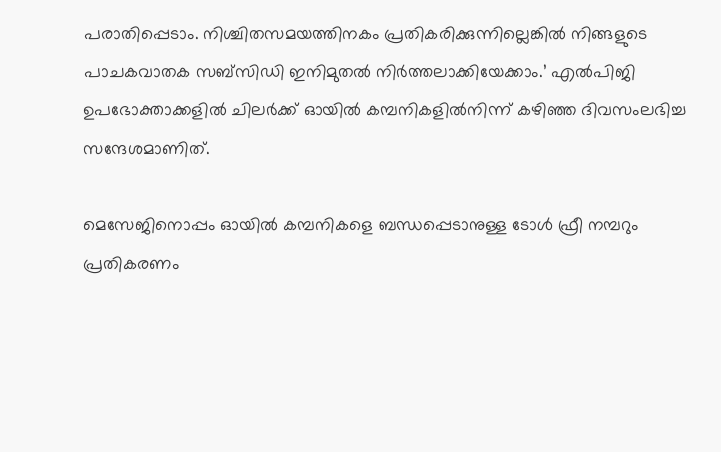പരാതിപ്പെടാം. നിശ്ചിതസമയത്തിനകം പ്രതികരിക്കുന്നില്ലെങ്കില്‍ നിങ്ങളുടെ പാചകവാതക സബ്‌സിഡി ഇനിമുതല്‍ നിര്‍ത്തലാക്കിയേക്കാം.’ എല്‍പിജി ഉപഭോക്താക്കളില്‍ ചിലര്‍ക്ക് ഓയില്‍ കമ്പനികളില്‍നിന്ന് കഴിഞ്ഞ ദിവസംലഭിച്ച സന്ദേശമാണിത്.

മെസേജിനൊപ്പം ഓയില്‍ കമ്പനികളെ ബന്ധപ്പെടാനുള്ള ടോള്‍ ഫ്രീ നമ്പറും പ്രതികരണം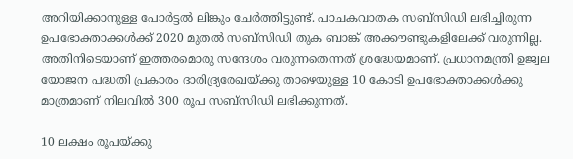അറിയിക്കാനുള്ള പോര്‍ട്ടല്‍ ലിങ്കും ചേര്‍ത്തിട്ടുണ്ട്. പാചകവാതക സബ്സിഡി ലഭിച്ചിരുന്ന ഉപഭോക്താക്കള്‍ക്ക് 2020 മുതല്‍ സബ്സിഡി തുക ബാങ്ക് അക്കൗണ്ടുകളിലേക്ക് വരുന്നില്ല. അതിനിടെയാണ് ഇത്തരമൊരു സന്ദേശം വരുന്നതെന്നത് ശ്രദ്ധേയമാണ്. പ്രധാനമന്ത്രി ഉജ്വല യോജന പദ്ധതി പ്രകാരം ദാരിദ്ര്യരേഖയ്ക്കു താഴെയുള്ള 10 കോടി ഉപഭോക്താക്കള്‍ക്കു മാത്രമാണ് നിലവില്‍ 300 രൂപ സബ്സിഡി ലഭിക്കുന്നത്.

10 ലക്ഷം രൂപയ്ക്കു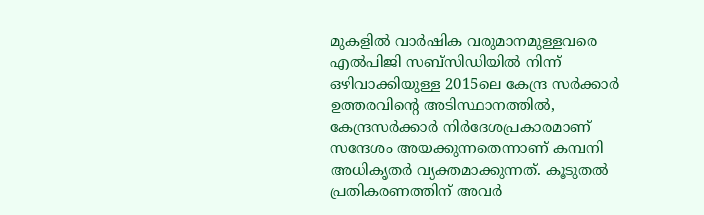മുകളില്‍ വാര്‍ഷിക വരുമാനമുള്ളവരെ എല്‍പിജി സബ്സിഡിയില്‍ നിന്ന് ഒഴിവാക്കിയുള്ള 2015ലെ കേന്ദ്ര സര്‍ക്കാര്‍ ഉത്തരവിന്റെ അടിസ്ഥാനത്തില്‍, കേന്ദ്രസര്‍ക്കാര്‍ നിര്‍ദേശപ്രകാരമാണ് സന്ദേശം അയക്കുന്നതെന്നാണ് കമ്പനി അധികൃതര്‍ വ്യക്തമാക്കുന്നത്. കൂടുതല്‍ പ്രതികരണത്തിന് അവര്‍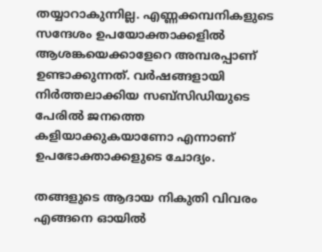തയ്യാറാകുന്നില്ല. എണ്ണക്കമ്പനികളുടെ സന്ദേശം ഉപയോക്താക്കളില്‍ ആശങ്കയെക്കാളേറെ അമ്പരപ്പാണ് ഉണ്ടാക്കുന്നത്. വര്‍ഷങ്ങളായി നിര്‍ത്തലാക്കിയ സബ്സിഡിയുടെ പേരില്‍ ജനത്തെ കളിയാക്കുകയാണോ എന്നാണ് ഉപഭോക്താക്കളുടെ ചോദ്യം.

തങ്ങളുടെ ആദായ നികുതി വിവരം എങ്ങനെ ഓയില്‍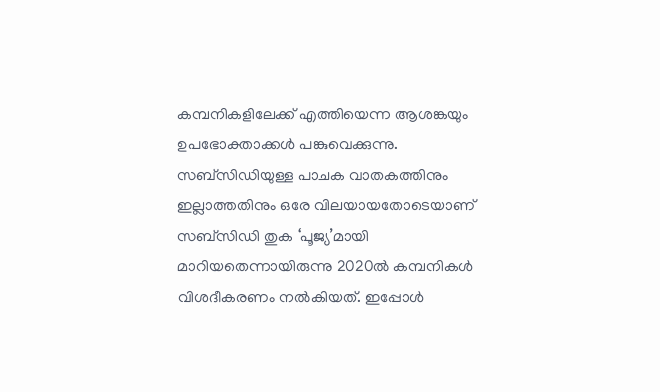കമ്പനികളിലേക്ക് എത്തിയെന്ന ആശങ്കയും ഉപഭോക്താക്കള്‍ പങ്കുവെക്കുന്നു. സബ്സിഡിയുള്ള പാചക വാതകത്തിനും ഇല്ലാത്തതിനും ഒരേ വിലയായതോടെയാണ് സബ്സിഡി തുക ‘പൂജ്യ’മായി മാറിയതെന്നായിരുന്നു 2020ല്‍ കമ്പനികള്‍ വിശദീകരണം നല്‍കിയത്. ഇപ്പോള്‍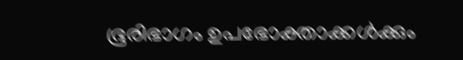ഭൂരിഭാഗം ഉപഭോക്താക്കള്‍ക്കും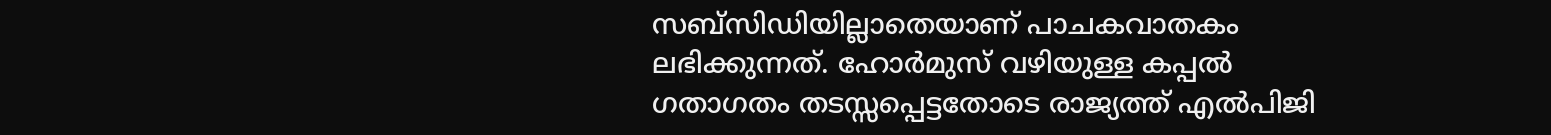സബ്സിഡിയില്ലാതെയാണ് പാചകവാതകം ലഭിക്കുന്നത്. ഹോര്‍മുസ് വഴിയുള്ള കപ്പല്‍ ഗതാഗതം തടസ്സപ്പെട്ടതോടെ രാജ്യത്ത് എല്‍പിജി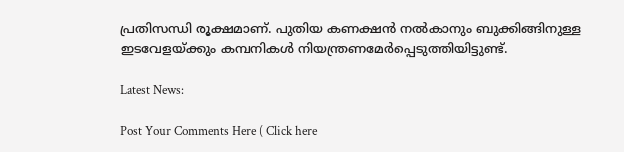പ്രതിസന്ധി രൂക്ഷമാണ്. പുതിയ കണക്ഷന്‍ നല്‍കാനും ബുക്കിങ്ങിനുള്ള ഇടവേളയ്ക്കും കമ്പനികള്‍ നിയന്ത്രണമേര്‍പ്പെടുത്തിയിട്ടുണ്ട്.

Latest News:

Post Your Comments Here ( Click here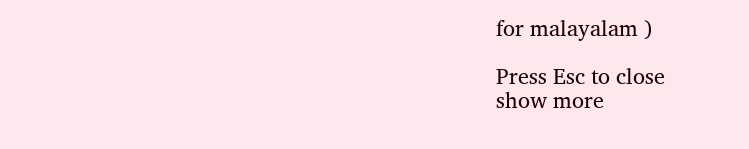for malayalam )

Press Esc to close
show more